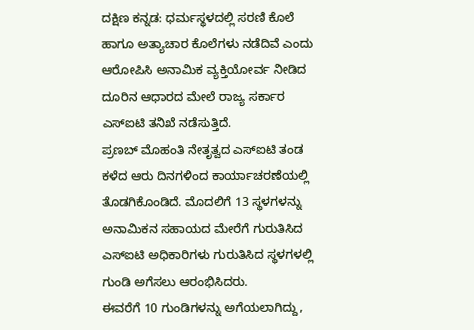ದಕ್ಷಿಣ ಕನ್ನಡ: ಧರ್ಮಸ್ಥಳದಲ್ಲಿ ಸರಣಿ ಕೊಲೆ ಹಾಗೂ ಅತ್ಯಾಚಾರ ಕೊಲೆಗಳು ನಡೆದಿವೆ ಎಂದು ಆರೋಪಿಸಿ ಅನಾಮಿಕ ವ್ಯಕ್ತಿಯೋರ್ವ ನೀಡಿದ ದೂರಿನ ಆಧಾರದ ಮೇಲೆ ರಾಜ್ಯ ಸರ್ಕಾರ ಎಸ್ಐಟಿ ತನಿಖೆ ನಡೆಸುತ್ತಿದೆ.
ಪ್ರಣಬ್ ಮೊಹಂತಿ ನೇತೃತ್ವದ ಎಸ್ಐಟಿ ತಂಡ ಕಳೆದ ಆರು ದಿನಗಳಿಂದ ಕಾರ್ಯಾಚರಣೆಯಲ್ಲಿ ತೊಡಗಿಕೊಂಡಿದೆ. ಮೊದಲಿಗೆ 13 ಸ್ಥಳಗಳನ್ನು ಅನಾಮಿಕನ ಸಹಾಯದ ಮೇರೆಗೆ ಗುರುತಿಸಿದ ಎಸ್ಐಟಿ ಅಧಿಕಾರಿಗಳು ಗುರುತಿಸಿದ ಸ್ಥಳಗಳಲ್ಲಿ ಗುಂಡಿ ಅಗೆಸಲು ಆರಂಭಿಸಿದರು.
ಈವರೆಗೆ 10 ಗುಂಡಿಗಳನ್ನು ಅಗೆಯಲಾಗಿದ್ದು,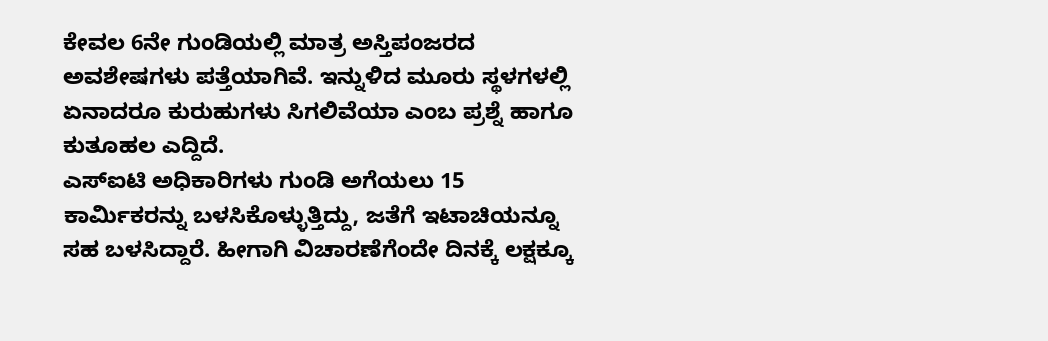ಕೇವಲ 6ನೇ ಗುಂಡಿಯಲ್ಲಿ ಮಾತ್ರ ಅಸ್ತಿಪಂಜರದ ಅವಶೇಷಗಳು ಪತ್ತೆಯಾಗಿವೆ. ಇನ್ನುಳಿದ ಮೂರು ಸ್ಥಳಗಳಲ್ಲಿ ಏನಾದರೂ ಕುರುಹುಗಳು ಸಿಗಲಿವೆಯಾ ಎಂಬ ಪ್ರಶ್ನೆ ಹಾಗೂ ಕುತೂಹಲ ಎದ್ದಿದೆ.
ಎಸ್ಐಟಿ ಅಧಿಕಾರಿಗಳು ಗುಂಡಿ ಅಗೆಯಲು 15 ಕಾರ್ಮಿಕರನ್ನು ಬಳಸಿಕೊಳ್ಳುತ್ತಿದ್ದು, ಜತೆಗೆ ಇಟಾಚಿಯನ್ನೂ ಸಹ ಬಳಸಿದ್ದಾರೆ. ಹೀಗಾಗಿ ವಿಚಾರಣೆಗೆಂದೇ ದಿನಕ್ಕೆ ಲಕ್ಷಕ್ಕೂ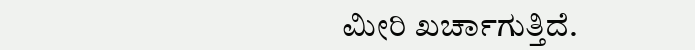ಮೀರಿ ಖರ್ಚಾಗುತ್ತಿದೆ.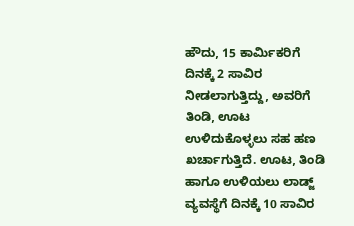ಹೌದು, 15 ಕಾರ್ಮಿಕರಿಗೆ ದಿನಕ್ಕೆ 2 ಸಾವಿರ ನೀಡಲಾಗುತ್ತಿದ್ದು, ಅವರಿಗೆ ತಿಂಡಿ, ಊಟ ಉಳಿದುಕೊಳ್ಳಲು ಸಹ ಹಣ ಖರ್ಚಾಗುತ್ತಿದೆ. ಊಟ, ತಿಂಡಿ ಹಾಗೂ ಉಳಿಯಲು ಲಾಡ್ಜ್ ವ್ಯವಸ್ಥೆಗೆ ದಿನಕ್ಕೆ 10 ಸಾವಿರ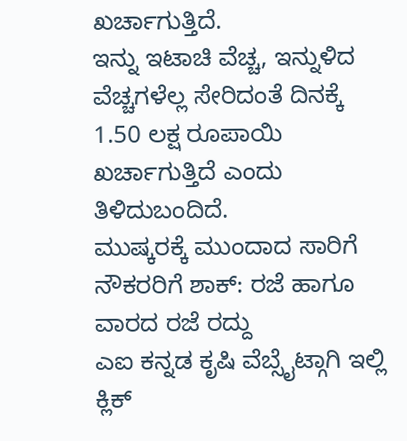ಖರ್ಚಾಗುತ್ತಿದೆ.
ಇನ್ನು ಇಟಾಚಿ ವೆಚ್ಚ, ಇನ್ನುಳಿದ ವೆಚ್ಚಗಳೆಲ್ಲ ಸೇರಿದಂತೆ ದಿನಕ್ಕೆ 1.50 ಲಕ್ಷ ರೂಪಾಯಿ ಖರ್ಚಾಗುತ್ತಿದೆ ಎಂದು ತಿಳಿದುಬಂದಿದೆ.
ಮುಷ್ಕರಕ್ಕೆ ಮುಂದಾದ ಸಾರಿಗೆ ನೌಕರರಿಗೆ ಶಾಕ್: ರಜೆ ಹಾಗೂ ವಾರದ ರಜೆ ರದ್ದು
ಎಐ ಕನ್ನಡ ಕೃಷಿ ವೆಬ್ಸೈಟ್ಗಾಗಿ ಇಲ್ಲಿ ಕ್ಲಿಕ್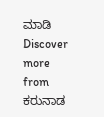ಮಾಡಿ
Discover more from ಕರುನಾಡ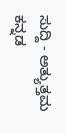ಸುದ್ದಿ - ಅತ್ಯುತ್ತಮ ಕನ್ನಡ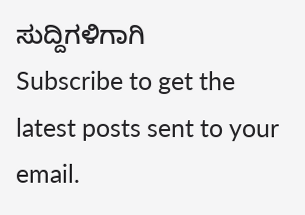ಸುದ್ದಿಗಳಿಗಾಗಿ
Subscribe to get the latest posts sent to your email.